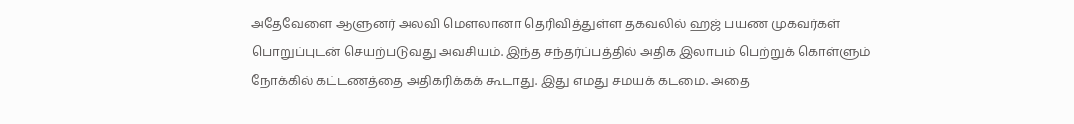அதேவேளை ஆளுனர் அலவி மெளலானா தெரிவித்துள்ள தகவலில் ஹஜ் பயண முகவர்கள் பொறுப்புடன் செயற்படுவது அவசியம். இந்த சந்தர்ப்பத்தில் அதிக இலாபம் பெற்றுக் கொள்ளும் நோக்கில் கட்டணத்தை அதிகரிக்கக் கூடாது. இது எமது சமயக் கடமை. அதை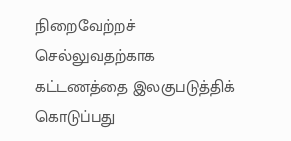நிறைவேற்றச் செல்லுவதற்காக கட்டணத்தை இலகுபடுத்திக் கொடுப்பது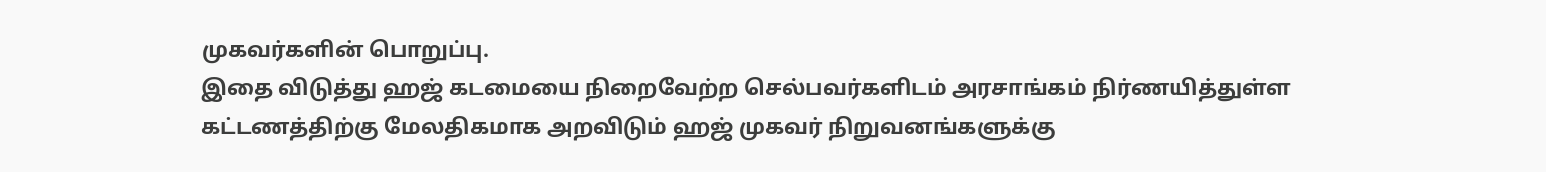முகவர்களின் பொறுப்பு.
இதை விடுத்து ஹஜ் கடமையை நிறைவேற்ற செல்பவர்களிடம் அரசாங்கம் நிர்ணயித்துள்ள கட்டணத்திற்கு மேலதிகமாக அறவிடும் ஹஜ் முகவர் நிறுவனங்களுக்கு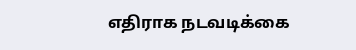எதிராக நடவடிக்கை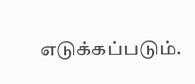எடுக்கப்படும்.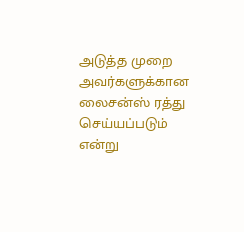அடுத்த முறை அவர்களுக்கான லைசன்ஸ் ரத்து செய்யப்படும் என்று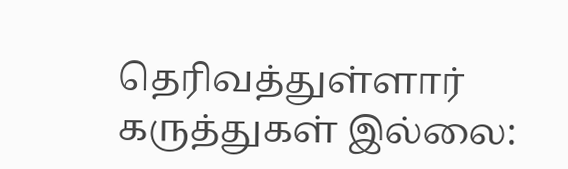தெரிவத்துள்ளார்
கருத்துகள் இல்லை: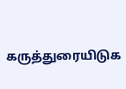கருத்துரையிடுக